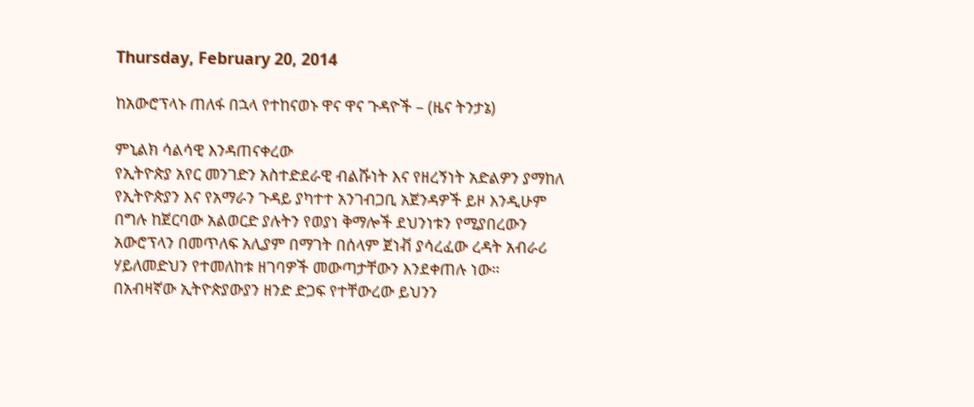Thursday, February 20, 2014

ከአውሮፕላኑ ጠለፋ በኋላ የተከናወኑ ዋና ዋና ጉዳዮች – (ዜና ትንታኔ)

ምኒልክ ሳልሳዊ እንዳጠናቀረው
የኢትዮጵያ አየር መንገድን አስተድደራዊ ብልሹነት እና የዘረኝነት አድልዎን ያማከለ የኢትዮጵያን እና የአማራን ጉዳይ ያካተተ አንገብጋቢ አጀንዳዎች ይዞ እንዲሁም በግሉ ከጀርባው አልወርድ ያሉትን የወያነ ቅማሎች ደህንነቱን የሚያበረውን አውሮፕላን በመጥለፍ አሊያም በማገት በሰላም ጀነቭ ያሳረፈው ረዳት አብራሪ ሃይለመድህን የተመለከቱ ዘገባዎች መውጣታቸውን እንደቀጠሉ ነው።
በአብዛኛው ኢትዮጵያውያን ዘንድ ድጋፍ የተቸውረው ይህንን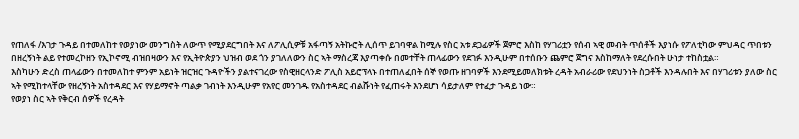የጠለፋ /እገታ ጉዳይ በተመለከተ የወያነው መንግስት ለውጥ የሚያደርግበት እና ለፖሊሲዎቹ አፋጣኝ አትኩሮት ሊሰጥ ይገባዋል ከሚሉ የስር አቱ ደጋፊዎች ጀምሮ እስከ የሃገሪቷን የሰብ ኣዊ መብት ጥሰቶች እያነሱ የፖለቲካው ምህዳር ጥበቱን በዘረኝነት ልይ የተመረኮዘን የኢኮኖሚ ብዝበዛውን እና የኢትዮጵያን ህዝብ ወደ ጎን ያገለለውን ስር ኣት ማስረጃ እያጣቀሱ በመተቸት ጠላፊውን የደገፉ እንዲሁም በተሰቡን ጨምሮ ጀግና እስከማለት የደረሱበት ሁነታ ተከስቷል።
እስካሁን ድረስ ጠላፊውን በተመለከተ ምንም አይነት ዝርዝር ጉዳዮችን ያልተናገረው የስዊዘርላንድ ፖሊስ አይሮፕላኑ በተጠለፈበት ሰኞ የወጡ ዘገባዎች እንደሚይመለክቱት ረዳት አብራሪው የደህንነት ስጋቶች እንዳሉበት እና በሃገሪቱን ያለው ስር ኣት የሚከተላቸው የዘረኝነት አስተዳደር እና የሃይማኖት ጣልቃ ገብነት እንዲሁም የአየር መንገዱ የአስተዳደር ብልሹነት የፈጠሩት እንደሆነ ሳይታለም የተፈታ ጉዳይ ነው።
የወያነ ስር ኣት የቅርብ ሰዎች የረዳት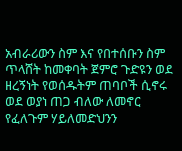አብራሪውን ስም እና የበተሰቡን ስም ጥላሸት ከመቀባት ጀምሮ ጉድዩን ወደ ዘረኝነት የወሰዱትም ጠባቦች ሲኖሩ ወደ ወያነ ጠጋ ብለው ለመኖር የፈለጉም ሃይለመድህንን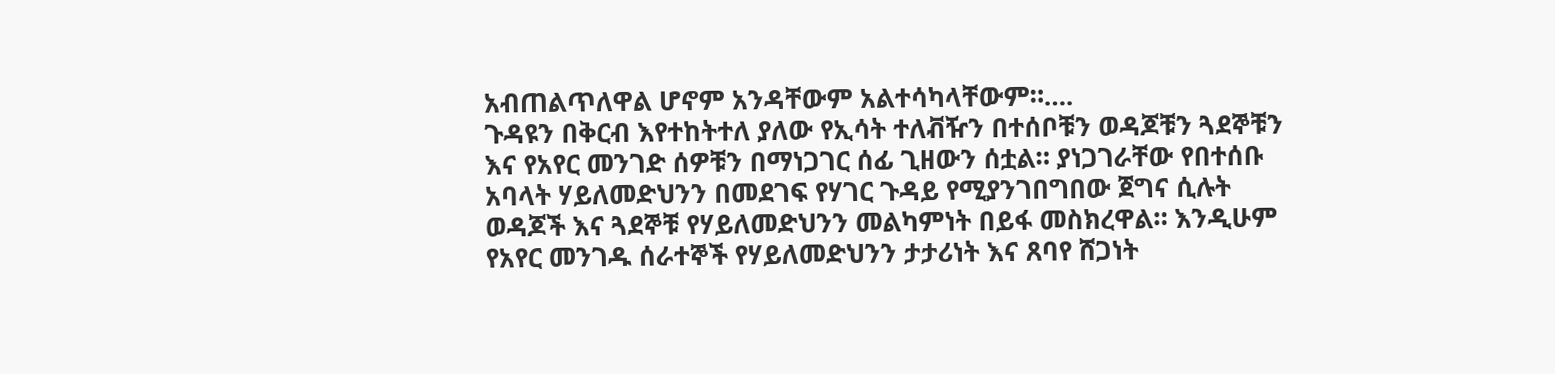አብጠልጥለዋል ሆኖም አንዳቸውም አልተሳካላቸውም።….
ጉዳዩን በቅርብ እየተከትተለ ያለው የኢሳት ተለቭዥን በተሰቦቹን ወዳጆቹን ጓደኞቹን እና የአየር መንገድ ሰዎቹን በማነጋገር ሰፊ ጊዘውን ሰቷል። ያነጋገራቸው የበተሰቡ አባላት ሃይለመድህንን በመደገፍ የሃገር ጉዳይ የሚያንገበግበው ጀግና ሲሉት ወዳጆች እና ጓደኞቹ የሃይለመድህንን መልካምነት በይፋ መስክረዋል። እንዲሁም የአየር መንገዱ ሰራተኞች የሃይለመድህንን ታታሪነት እና ጸባየ ሸጋነት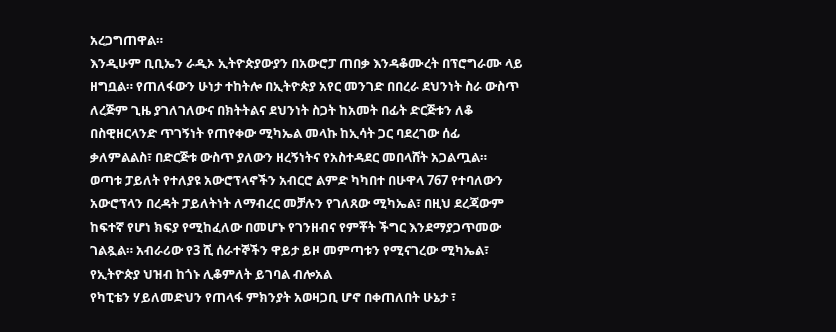አረጋግጠዋል።
እንዲሁም ቢቢኤን ራዲኦ ኢትዮጵያውያን በአውሮፓ ጠበቃ እንዳቆሙረት በፕሮግራሙ ላይ ዘግቧል። የጠለፋውን ሁነታ ተከትሎ በኢትዮጵያ አየር መንገድ በበረራ ደህንነት ስራ ውስጥ ለረጅም ጊዜ ያገለገለውና በክትትልና ደህንነት ስጋት ከአመት በፊት ድርጅቱን ለቆ በስዊዘርላንድ ጥገኝነት የጠየቀው ሚካኤል መላኩ ከኢሳት ጋር ባደረገው ሰፊ ቃለምልልስ፣ በድርጅቱ ውስጥ ያለውን ዘረኝነትና የአስተዳደር መበላሸት አጋልጧል።
ወጣቱ ፓይለት የተለያዩ አውሮፕላኖችን አብርሮ ልምድ ካካበተ በሁዋላ 767 የተባለውን አውሮፕላን በረዳት ፓይለትነት ለማብረር መቻሉን የገለጸው ሚካኤል፣ በዚህ ደረጃውም ከፍተኛ የሆነ ክፍያ የሚከፈለው በመሆኑ የገንዘብና የምቾት ችግር እንደማያጋጥመው ገልጿል። አብራሪው የ3 ሺ ሰራተኞችን ዋይታ ይዞ መምጣቱን የሚናገረው ሚካኤል፣ የኢትዮጵያ ህዝብ ከጎኑ ሊቆምለት ይገባል ብሎአል
የካፒቴን ሃይለመድህን የጠላፋ ምክንያት አወዛጋቢ ሆኖ በቀጠለበት ሁኔታ ፣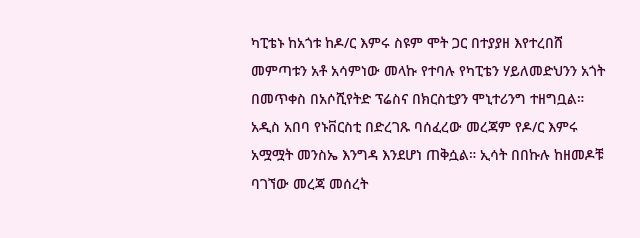ካፒቴኑ ከአጎቱ ከዶ/ር እምሩ ስዩም ሞት ጋር በተያያዘ እየተረበሸ መምጣቱን አቶ አሳምነው መላኩ የተባሉ የካፒቴን ሃይለመድህንን አጎት በመጥቀስ በአሶሺየትድ ፕሬስና በክርስቲያን ሞኒተሪንግ ተዘግቧል። አዲስ አበባ የኑቨርስቲ በድረገጹ ባሰፈረው መረጃም የዶ/ር እምሩ አሟሟት መንስኤ እንግዳ እንደሆነ ጠቅሷል። ኢሳት በበኩሉ ከዘመዶቹ ባገኘው መረጃ መሰረት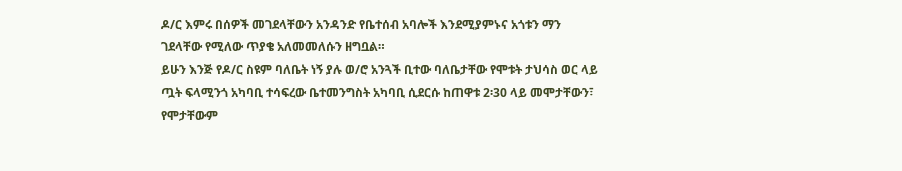ዶ/ር እምሩ በሰዎች መገደላቸውን አንዳንድ የቤተሰብ አባሎች እንደሚያምኑና አጎቱን ማን ገደላቸው የሚለው ጥያቄ አለመመለሱን ዘግቧል።
ይሁን እንጅ የዶ/ር ስዩም ባለቤት ነኝ ያሉ ወ/ሮ አንጓች ቢተው ባለቤታቸው የሞቱት ታህሳስ ወር ላይ ጧት ፍላሚንጎ አካባቢ ተሳፍረው ቤተመንግስት አካባቢ ሲደርሱ ከጠዋቱ 2፡30 ላይ መሞታቸውን፣ የሞታቸውም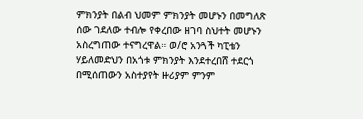ምክንያት በልብ ህመም ምክንያት መሆኑን በመግለጽ ሰው ገደለው ተብሎ የቀረበው ዘገባ ስህተት መሆኑን አስረግጠው ተናግረዋል። ወ/ሮ አንጓች ካፒቴን ሃይለመድህን በአጎቱ ምክንያት እንደተረበሸ ተደርጎ በሚሰጠውን አስተያየት ዙሪያም ምንም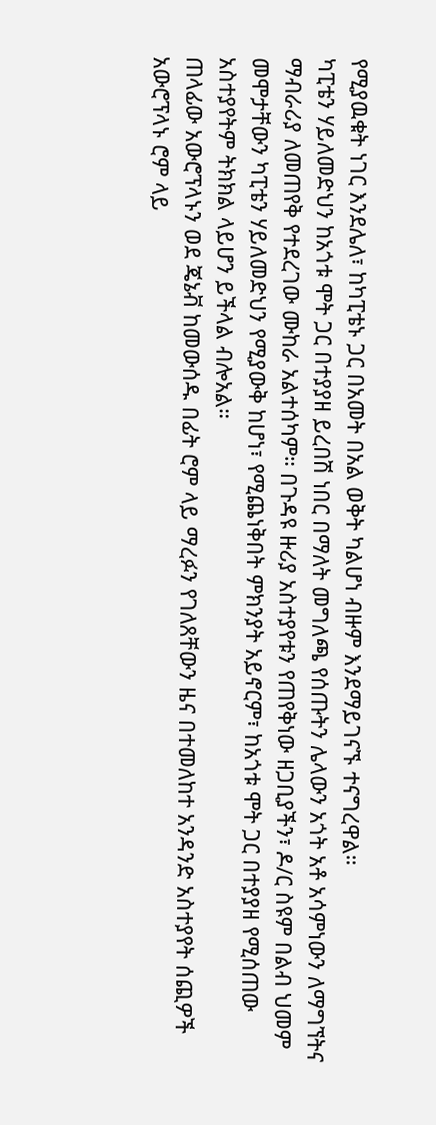የሚያዉቁት ነገር እንደሌለ፣ ከካፒቴኑ ጋር በአመት በአል ወቅት ካልሆነ ብዙም እንደማይገናኙ ተናግረዋል።
ካፒቴን ሃይለመድህን ከአጎቱ ሞት ጋር በተያያዘ ይረበሽ ነበር በማለት መግለጫ የሰጡትን ሌላውን አጎት አቶ አሳምነውን ለማግኘትና ማብራሪያ ለመጠየቅ የተደረገው ሙከራ አልተሰካም። በጉዳዩ ዙሪያ አስተያየቱን የጠየቅነው ዘጋቢያችን፣ ዶ/ር ስዩም በልብ ህመም መሞታቸውን ካፒቴን ሃይለመድህን የሚያውቅ ከሆነ፣ የሚጨነቅበት ምክንያት አይኖርም፣ ከአጎቱ ሞት ጋር በተያያዘ የሚሰጠው አስተያየትም ትክክል ላይሆን ይችላል ብሎአል።
ጠላፊው አውሮፕላኑን ወደ ጄኔቭ ከመውሰዱ በፊት ሮም ላይ ማረፉን የገለጸቸውን ዜና በተመለከተ አንዳንድ አስተያየት ሰጪዎች አውሮፕላኑ ሮም ላይ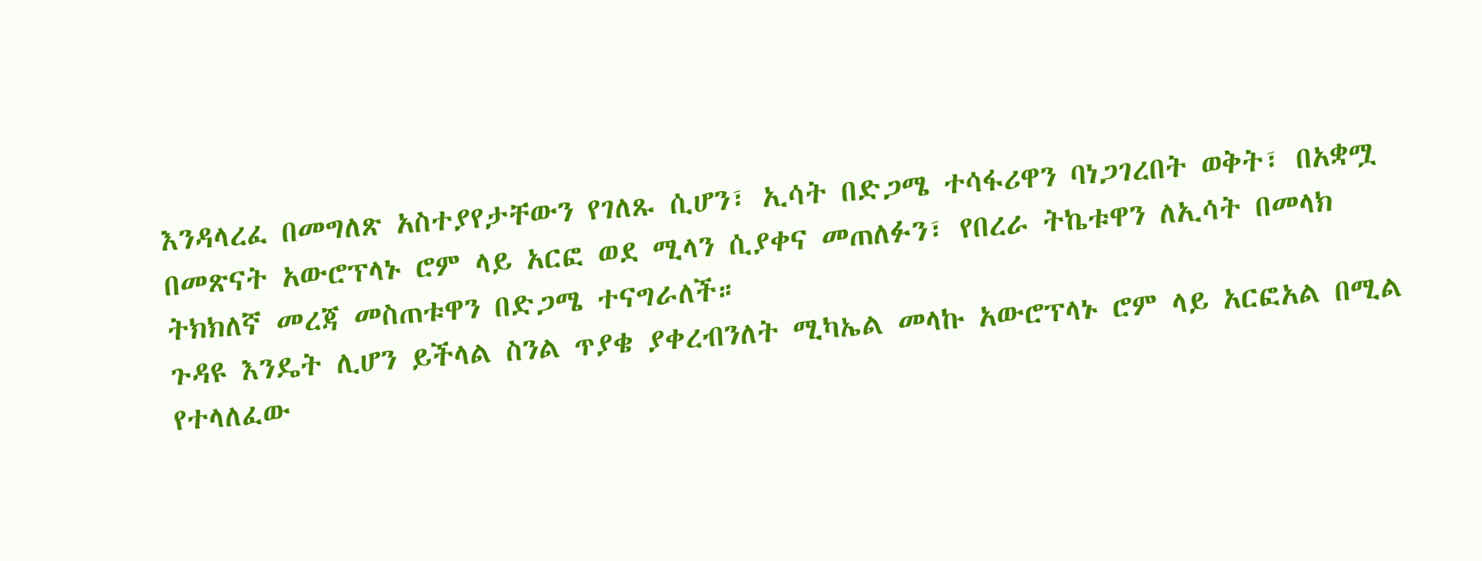እንዳላረፈ በመግለጽ አስተያየታቸውን የገለጹ ሲሆን፣ ኢሳት በድጋሜ ተሳፋሪዋን ባነጋገረበት ወቅት፣ በአቋሟ በመጽናት አውሮፕላኑ ሮም ላይ አርፎ ወደ ሚላን ሲያቀና መጠለፉን፣ የበረራ ትኬቱዋን ለኢሳት በመላክ ትክክለኛ መረጃ መስጠቱዋን በድጋሜ ተናግራለች።
ጉዳዩ እንዴት ሊሆን ይችላል ስንል ጥያቄ ያቀረብንለት ሚካኤል መላኩ አውሮፕላኑ ሮም ላይ አርፎአል በሚል የተላለፈው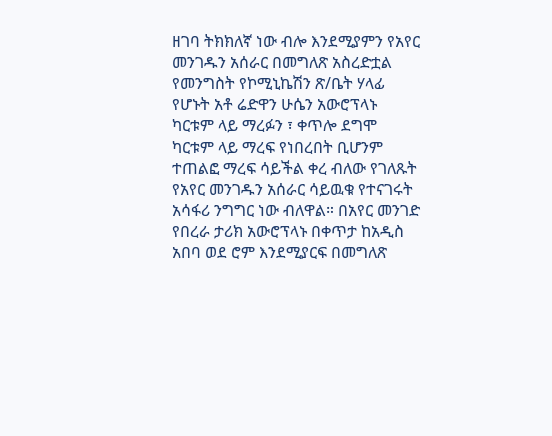ዘገባ ትክክለኛ ነው ብሎ እንደሚያምን የአየር መንገዱን አሰራር በመግለጽ አስረድቷል
የመንግስት የኮሚኒኬሽን ጽ/ቤት ሃላፊ የሆኑት አቶ ሬድዋን ሁሴን አውሮፕላኑ ካርቱም ላይ ማረፉን ፣ ቀጥሎ ደግሞ ካርቱም ላይ ማረፍ የነበረበት ቢሆንም ተጠልፎ ማረፍ ሳይችል ቀረ ብለው የገለጹት የአየር መንገዱን አሰራር ሳይዉቁ የተናገሩት አሳፋሪ ንግግር ነው ብለዋል። በአየር መንገድ የበረራ ታሪክ አውሮፕላኑ በቀጥታ ከአዲስ አበባ ወደ ሮም እንደሚያርፍ በመግለጽ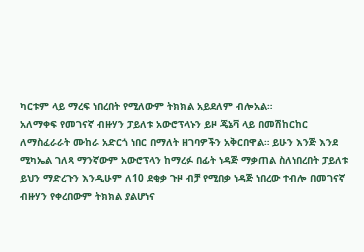ካርቱም ላይ ማረፍ ነበረበት የሚለውም ትክክል አይደለም ብሎአል።
አለማቀፍ የመገናኛ ብዙሃን ፓይለቱ አውሮፕላኑን ይዞ ጄኔቫ ላይ በመሽከርከር ለማስፈራራት ሙከራ አድርጎ ነበር በማለት ዘገባዎችን አቅርበዋል። ይሁን እንጅ እንደ ሚካኤል ገለጻ ማንኛውም አውሮፕላን ከማረፉ በፊት ነዳጅ ማቃጠል ስለነበረበት ፓይለቱ ይህን ማድረጉን እንዲሁም ለ10 ደቂቃ ጉዞ ብቻ የሚበቃ ነዳጅ ነበረው ተብሎ በመገናኛ ብዙሃን የቀረበውም ትክክል ያልሆነና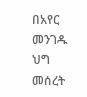በአየር መንገዱ ህግ መሰረት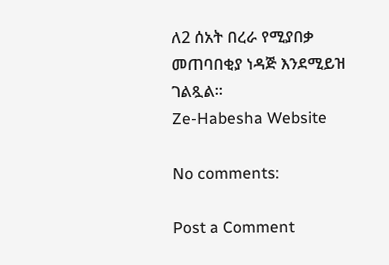ለ2 ሰአት በረራ የሚያበቃ መጠባበቂያ ነዳጅ እንደሚይዝ ገልጿል።
Ze-Habesha Website

No comments:

Post a Comment